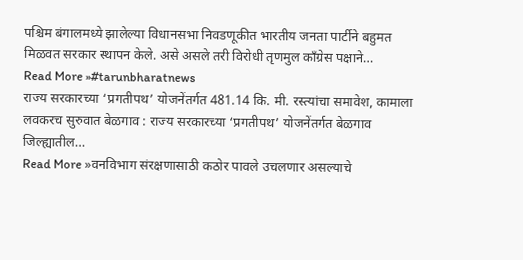पश्चिम बंगालमध्ये झालेल्या विधानसभा निवडणूकीत भारतीय जनता पार्टीने बहुमत मिळवत सरकार स्थापन केले. असे असले तरी विरोधी तृणमुल काँग्रेस पक्षाने…
Read More »#tarunbharatnews
राज्य सरकारच्या ‘प्रगतीपथ’ योजनेंतर्गत 481.14 कि. मी. रस्त्यांचा समावेश, कामाला लवकरच सुरुवात बेळगाव : राज्य सरकारच्या ‘प्रगतीपथ’ योजनेंतर्गत बेळगाव जिल्ह्यातील…
Read More »वनविभाग संरक्षणासाठी कठोर पावले उचलणार असल्याचे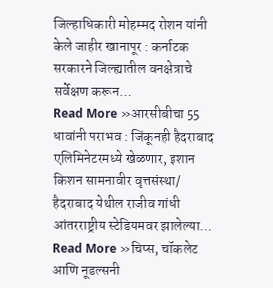जिल्हाधिकारी मोहम्मद रोशन यांनी केले जाहीर खानापूर : कर्नाटक सरकारने जिल्ह्यातील वनक्षेत्राचे सर्वेक्षण करून…
Read More »आरसीबीचा 55 धावांनी पराभव : जिंकूनही हैदराबाद एलिमिनेटरमध्ये खेळणार, इशान किशन सामनावीर वृत्तसंस्था/ हैदराबाद येथील राजीव गांधी आंतरराष्ट्रीय स्टेडियमवर झालेल्या…
Read More »चिप्स, चॉकलेट आणि नूडल्सनी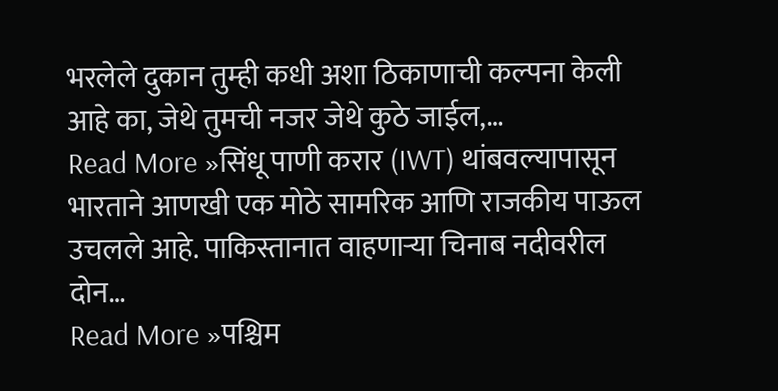भरलेले दुकान तुम्ही कधी अशा ठिकाणाची कल्पना केली आहे का, जेथे तुमची नजर जेथे कुठे जाईल,…
Read More »सिंधू पाणी करार (IWT) थांबवल्यापासून भारताने आणखी एक मोठे सामरिक आणि राजकीय पाऊल उचलले आहे. पाकिस्तानात वाहणाऱ्या चिनाब नदीवरील दोन…
Read More »पश्चिम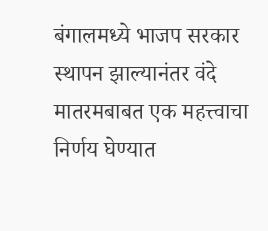बंगालमध्ये भाजप सरकार स्थापन झाल्यानंतर वंदे मातरमबाबत एक महत्त्वाचा निर्णय घेण्यात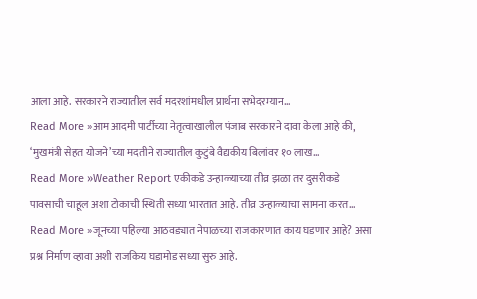आला आहे. सरकारने राज्यातील सर्व मदरशांमधील प्रार्थना सभेदरम्यान…
Read More »आम आदमी पार्टीच्या नेतृत्वाखालील पंजाब सरकारने दावा केला आहे की, ‘मुखमंत्री सेहत योजने’च्या मदतीने राज्यातील कुटुंबे वैद्यकीय बिलांवर १० लाख…
Read More »Weather Report एकीकडे उन्हाळ्याच्या तीव्र झळा तर दुसरीकडे पावसाची चाहूल अशा टोकाची स्थिती सध्या भारतात आहे. तीव्र उन्हाळ्याचा सामना करत…
Read More »जूनच्या पहिल्या आठवड्यात नेपाळच्या राजकारणात काय घडणार आहे? असा प्रश्न निर्माण व्हावा अशी राजकिय घडामोड सध्या सुरु आहे.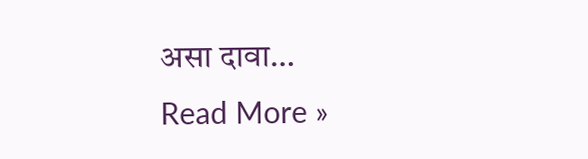असा दावा…
Read More »